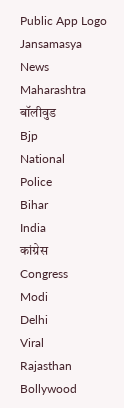Public App Logo
Jansamasya
News
Maharashtra
बॉलीवुड
Bjp
National
Police
Bihar
India
कांग्रेस
Congress
Modi
Delhi
Viral
Rajasthan
Bollywood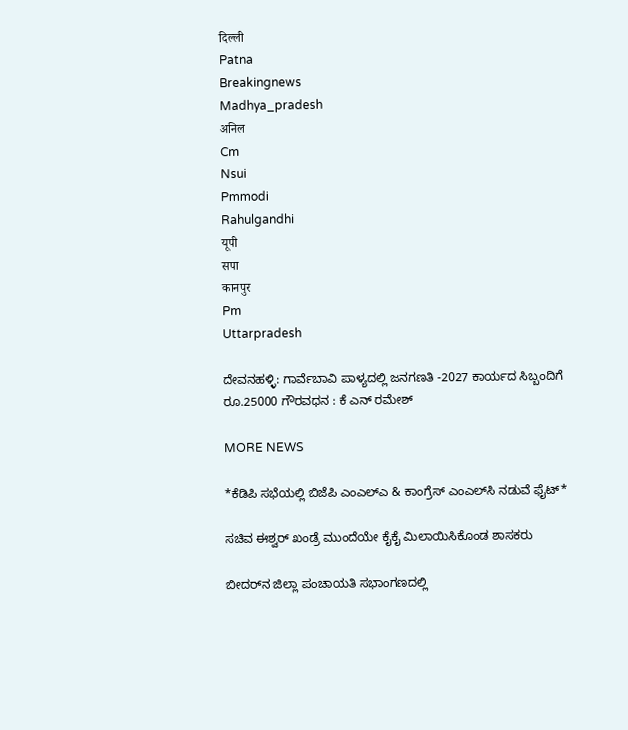दिल्ली
Patna
Breakingnews
Madhya_pradesh
अनिल
Cm
Nsui
Pmmodi
Rahulgandhi
यूपी
सपा
कानपुर
Pm
Uttarpradesh

ದೇವನಹಳ್ಳಿ: ಗಾರ್ವೆಬಾವಿ ಪಾಳ್ಯದಲ್ಲಿ ಜನಗಣತಿ -2027 ಕಾರ್ಯದ ಸಿಬ್ಬಂದಿಗೆ ರೂ.25000 ಗೌರವಧನ : ಕೆ ಎನ್ ರಮೇಶ್

MORE NEWS

*ಕೆಡಿಪಿ ಸಭೆಯಲ್ಲಿ ಬಿಜೆಪಿ ಎಂಎಲ್ಎ & ಕಾಂಗ್ರೆಸ್ ಎಂಎಲ್‌ಸಿ ನಡುವೆ ಫೈಟ್*

ಸಚಿವ ಈಶ್ವರ್ ಖಂಡ್ರೆ ಮುಂದೆಯೇ ಕೈಕೈ ಮಿಲಾಯಿಸಿಕೊಂಡ ಶಾಸಕರು

ಬೀದರ್‌ನ ಜಿಲ್ಲಾ ಪಂಚಾಯತಿ ಸಭಾಂಗಣದಲ್ಲಿ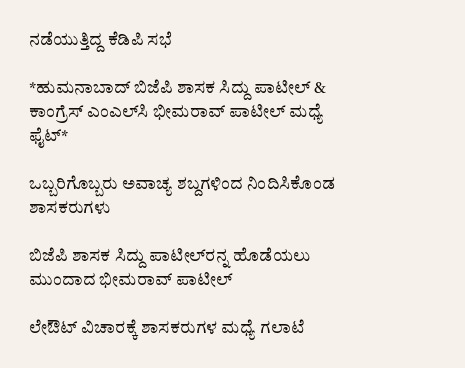ನಡೆಯುತ್ತಿದ್ದ ಕೆಡಿಪಿ ಸಭೆ

*ಹುಮನಾಬಾದ್ ಬಿಜೆಪಿ ಶಾಸಕ ಸಿದ್ದು ಪಾಟೀಲ್ & ಕಾಂಗ್ರೆಸ್ ಎಂಎಲ್‌ಸಿ ಭೀಮರಾವ್ ಪಾಟೀಲ್ ಮಧ್ಯೆ ಫೈಟ್*

ಒಬ್ಬರಿಗೊಬ್ಬರು ಅವಾಚ್ಯ ಶಬ್ದಗಳಿಂದ ನಿಂದಿಸಿಕೊಂಡ ಶಾಸಕರುಗಳು

ಬಿಜೆಪಿ ಶಾಸಕ ಸಿದ್ದು ಪಾಟೀಲ್‌ರನ್ನ ಹೊಡೆಯಲು  ಮುಂದಾದ ಭೀಮರಾವ್ ಪಾಟೀಲ್

ಲೇಔಟ್ ವಿಚಾರಕ್ಕೆ ಶಾಸಕರುಗಳ ಮಧ್ಯೆ ಗಲಾಟೆ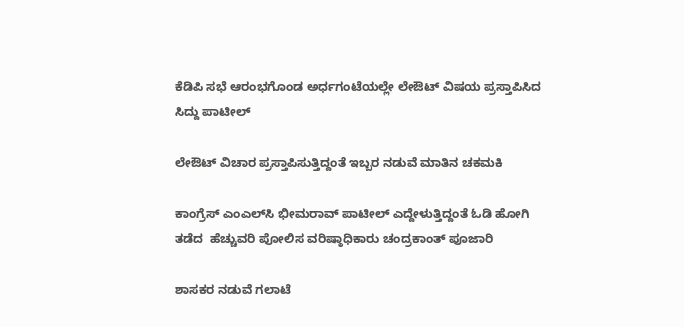ಕೆಡಿಪಿ ಸಭೆ ಆರಂಭಗೊಂಡ ಅರ್ಧಗಂಟೆಯಲ್ಲೇ ಲೇಔಟ್ ವಿಷಯ ಪ್ರಸ್ತಾಪಿಸಿದ ಸಿದ್ದು ಪಾಟೀಲ್

ಲೇಔಟ್ ವಿಚಾರ ಪ್ರಸ್ತಾಪಿಸುತ್ತಿದ್ದಂತೆ ಇಬ್ಬರ ನಡುವೆ ಮಾತಿನ ಚಕಮಕಿ

ಕಾಂಗ್ರೆಸ್ ಎಂಎಲ್‌ಸಿ ಭೀಮರಾವ್ ಪಾಟೀಲ್ ಎದ್ದೇಳುತ್ತಿದ್ದಂತೆ ಓಡಿ ಹೋಗಿ ತಡೆದ  ಹೆಚ್ಚುವರಿ ಪೋಲಿಸ ವರಿಷ್ಠಾಧಿಕಾರು ಚಂದ್ರಕಾಂತ್ ಪೂಜಾರಿ

ಶಾಸಕರ ನಡುವೆ ಗಲಾಟೆ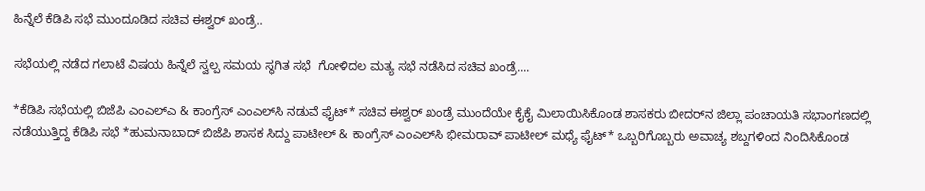ಹಿನ್ನೆಲೆ ಕೆಡಿಪಿ ಸಭೆ ಮುಂದೂಡಿದ ಸಚಿವ ಈಶ್ವರ್ ಖಂಡ್ರೆ..

ಸಭೆಯಲ್ಲಿ ನಡೆದ ಗಲಾಟೆ ವಿಷಯ ಹಿನ್ನೆಲೆ ಸ್ವಲ್ಪ ಸಮಯ ಸ್ಥಗಿತ ಸಭೆ  ಗೋಳಿದಲ ಮತ್ಯ ಸಭೆ ನಡೆಸಿದ ಸಚಿವ ಖಂಡ್ರೆ....

*ಕೆಡಿಪಿ ಸಭೆಯಲ್ಲಿ ಬಿಜೆಪಿ ಎಂಎಲ್ಎ & ಕಾಂಗ್ರೆಸ್ ಎಂಎಲ್‌ಸಿ ನಡುವೆ ಫೈಟ್* ಸಚಿವ ಈಶ್ವರ್ ಖಂಡ್ರೆ ಮುಂದೆಯೇ ಕೈಕೈ ಮಿಲಾಯಿಸಿಕೊಂಡ ಶಾಸಕರು ಬೀದರ್‌ನ ಜಿಲ್ಲಾ ಪಂಚಾಯತಿ ಸಭಾಂಗಣದಲ್ಲಿ ನಡೆಯುತ್ತಿದ್ದ ಕೆಡಿಪಿ ಸಭೆ *ಹುಮನಾಬಾದ್ ಬಿಜೆಪಿ ಶಾಸಕ ಸಿದ್ದು ಪಾಟೀಲ್ & ಕಾಂಗ್ರೆಸ್ ಎಂಎಲ್‌ಸಿ ಭೀಮರಾವ್ ಪಾಟೀಲ್ ಮಧ್ಯೆ ಫೈಟ್* ಒಬ್ಬರಿಗೊಬ್ಬರು ಅವಾಚ್ಯ ಶಬ್ದಗಳಿಂದ ನಿಂದಿಸಿಕೊಂಡ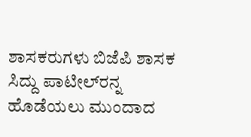ಶಾಸಕರುಗಳು ಬಿಜೆಪಿ ಶಾಸಕ ಸಿದ್ದು ಪಾಟೀಲ್‌ರನ್ನ ಹೊಡೆಯಲು ಮುಂದಾದ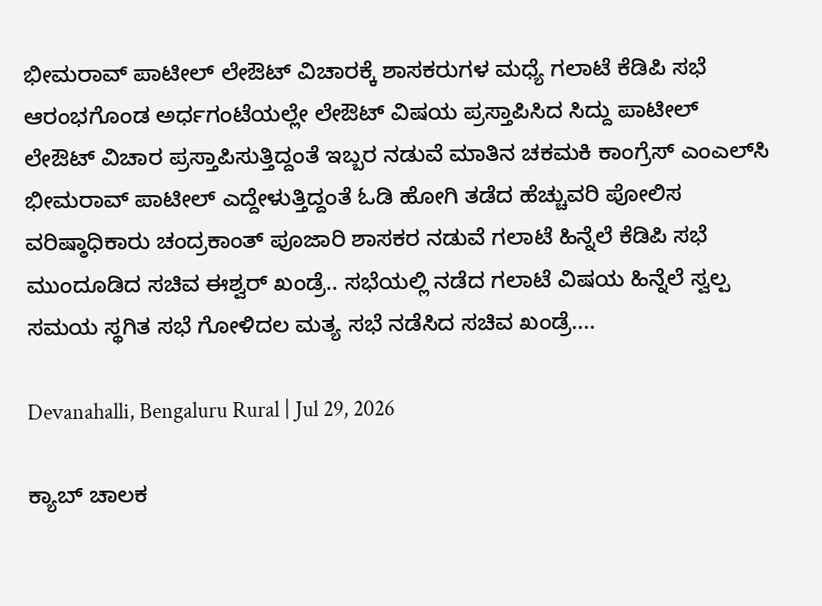ಭೀಮರಾವ್ ಪಾಟೀಲ್ ಲೇಔಟ್ ವಿಚಾರಕ್ಕೆ ಶಾಸಕರುಗಳ ಮಧ್ಯೆ ಗಲಾಟೆ ಕೆಡಿಪಿ ಸಭೆ ಆರಂಭಗೊಂಡ ಅರ್ಧಗಂಟೆಯಲ್ಲೇ ಲೇಔಟ್ ವಿಷಯ ಪ್ರಸ್ತಾಪಿಸಿದ ಸಿದ್ದು ಪಾಟೀಲ್ ಲೇಔಟ್ ವಿಚಾರ ಪ್ರಸ್ತಾಪಿಸುತ್ತಿದ್ದಂತೆ ಇಬ್ಬರ ನಡುವೆ ಮಾತಿನ ಚಕಮಕಿ ಕಾಂಗ್ರೆಸ್ ಎಂಎಲ್‌ಸಿ ಭೀಮರಾವ್ ಪಾಟೀಲ್ ಎದ್ದೇಳುತ್ತಿದ್ದಂತೆ ಓಡಿ ಹೋಗಿ ತಡೆದ ಹೆಚ್ಚುವರಿ ಪೋಲಿಸ ವರಿಷ್ಠಾಧಿಕಾರು ಚಂದ್ರಕಾಂತ್ ಪೂಜಾರಿ ಶಾಸಕರ ನಡುವೆ ಗಲಾಟೆ ಹಿನ್ನೆಲೆ ಕೆಡಿಪಿ ಸಭೆ ಮುಂದೂಡಿದ ಸಚಿವ ಈಶ್ವರ್ ಖಂಡ್ರೆ.. ಸಭೆಯಲ್ಲಿ ನಡೆದ ಗಲಾಟೆ ವಿಷಯ ಹಿನ್ನೆಲೆ ಸ್ವಲ್ಪ ಸಮಯ ಸ್ಥಗಿತ ಸಭೆ ಗೋಳಿದಲ ಮತ್ಯ ಸಭೆ ನಡೆಸಿದ ಸಚಿವ ಖಂಡ್ರೆ....

Devanahalli, Bengaluru Rural | Jul 29, 2026

ಕ್ಯಾಬ್ ಚಾಲಕ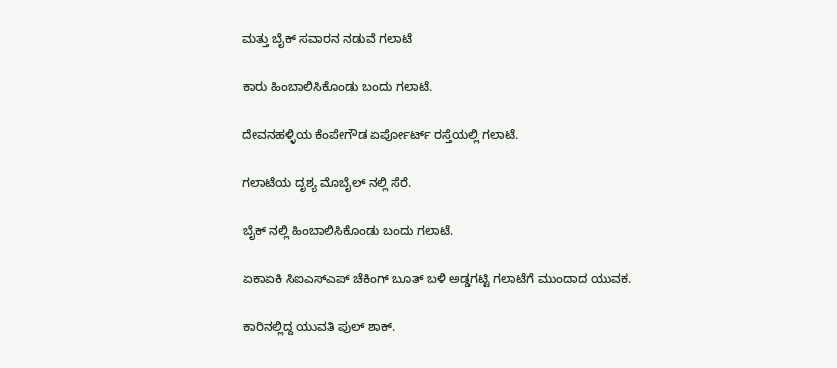ಮತ್ತು ಬೈಕ್ ಸವಾರನ ನಡುವೆ ಗಲಾಟೆ‌

ಕಾರು ಹಿಂಬಾಲಿಸಿಕೊಂಡು ಬಂದು ಗಲಾಟೆ.

ದೇವನಹಳ್ಳಿಯ ಕೆಂಪೇಗೌಡ ಏರ್ಪೋರ್ಟ್ ರಸ್ತೆಯಲ್ಲಿ ಗಲಾಟೆ.

ಗಲಾಟೆಯ ದೃಶ್ಯ ಮೊಬೈಲ್ ನಲ್ಲಿ ಸೆರೆ.

ಬೈಕ್ ನಲ್ಲಿ ಹಿಂಬಾಲಿಸಿಕೊಂಡು ಬಂದು ಗಲಾಟೆ.

ಏಕಾಏಕಿ ಸಿಐಎಸ್ಎಪ್ ಚೆಕಿಂಗ್ ಬೂತ್ ಬಳಿ ಅಡ್ಡಗಟ್ಟಿ ಗಲಾಟೆಗೆ ಮುಂದಾದ ಯುವಕ.

ಕಾರಿನಲ್ಲಿದ್ದ ಯುವತಿ ಪುಲ್ ಶಾಕ್.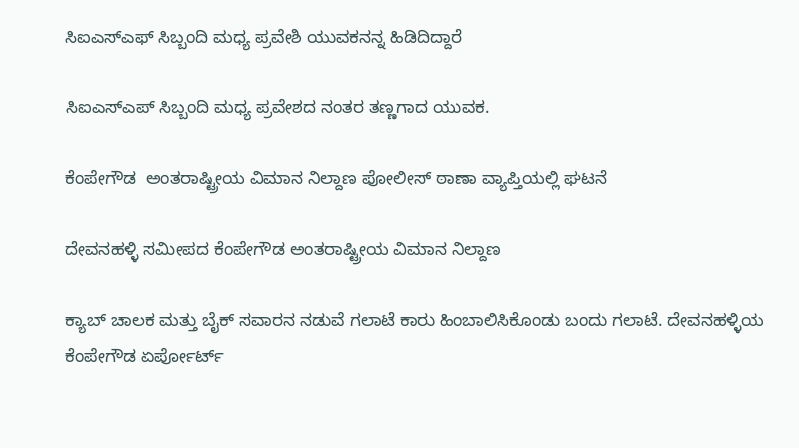ಸಿಐಎಸ್ಎಫ್ ಸಿಬ್ಬಂದಿ ಮಧ್ಯ ಪ್ರವೇಶಿ ಯುವಕನನ್ನ ಹಿಡಿದಿದ್ದಾರೆ

ಸಿಐಎಸ್ಎಪ್ ಸಿಬ್ಬಂದಿ ಮಧ್ಯ ಪ್ರವೇಶದ ನಂತರ ತಣ್ಣಗಾದ ಯುವಕ.

ಕೆಂಪೇಗೌಡ  ಅಂತರಾಷ್ಟ್ರೀಯ ವಿಮಾನ ನಿಲ್ದಾಣ ಪೋಲೀಸ್ ಠಾಣಾ ವ್ಯಾಪ್ತಿಯಲ್ಲಿ ಘಟನೆ‌

ದೇವನಹಳ್ಳಿ ಸಮೀಪದ ಕೆಂಪೇಗೌಡ ಅಂತರಾಷ್ಟ್ರೀಯ ವಿಮಾನ ನಿಲ್ದಾಣ

ಕ್ಯಾಬ್ ಚಾಲಕ ಮತ್ತು ಬೈಕ್ ಸವಾರನ ನಡುವೆ ಗಲಾಟೆ‌ ಕಾರು ಹಿಂಬಾಲಿಸಿಕೊಂಡು ಬಂದು ಗಲಾಟೆ. ದೇವನಹಳ್ಳಿಯ ಕೆಂಪೇಗೌಡ ಏರ್ಪೋರ್ಟ್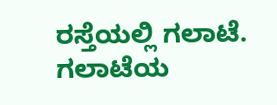ರಸ್ತೆಯಲ್ಲಿ ಗಲಾಟೆ. ಗಲಾಟೆಯ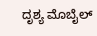ದೃಶ್ಯ ಮೊಬೈಲ್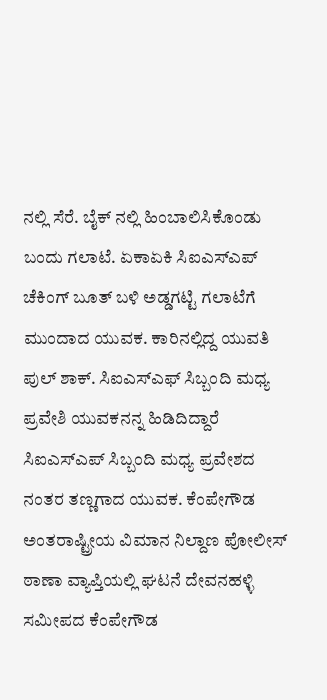ನಲ್ಲಿ ಸೆರೆ. ಬೈಕ್ ನಲ್ಲಿ ಹಿಂಬಾಲಿಸಿಕೊಂಡು ಬಂದು ಗಲಾಟೆ. ಏಕಾಏಕಿ ಸಿಐಎಸ್ಎಪ್ ಚೆಕಿಂಗ್ ಬೂತ್ ಬಳಿ ಅಡ್ಡಗಟ್ಟಿ ಗಲಾಟೆಗೆ ಮುಂದಾದ ಯುವಕ. ಕಾರಿನಲ್ಲಿದ್ದ ಯುವತಿ ಪುಲ್ ಶಾಕ್. ಸಿಐಎಸ್ಎಫ್ ಸಿಬ್ಬಂದಿ ಮಧ್ಯ ಪ್ರವೇಶಿ ಯುವಕನನ್ನ ಹಿಡಿದಿದ್ದಾರೆ ಸಿಐಎಸ್ಎಪ್ ಸಿಬ್ಬಂದಿ ಮಧ್ಯ ಪ್ರವೇಶದ ನಂತರ ತಣ್ಣಗಾದ ಯುವಕ. ಕೆಂಪೇಗೌಡ ಅಂತರಾಷ್ಟ್ರೀಯ ವಿಮಾನ ನಿಲ್ದಾಣ ಪೋಲೀಸ್ ಠಾಣಾ ವ್ಯಾಪ್ತಿಯಲ್ಲಿ ಘಟನೆ‌ ದೇವನಹಳ್ಳಿ ಸಮೀಪದ ಕೆಂಪೇಗೌಡ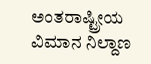ಅಂತರಾಷ್ಟ್ರೀಯ ವಿಮಾನ ನಿಲ್ದಾಣ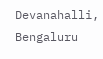Devanahalli, Bengaluru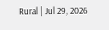Rural | Jul 29, 2026